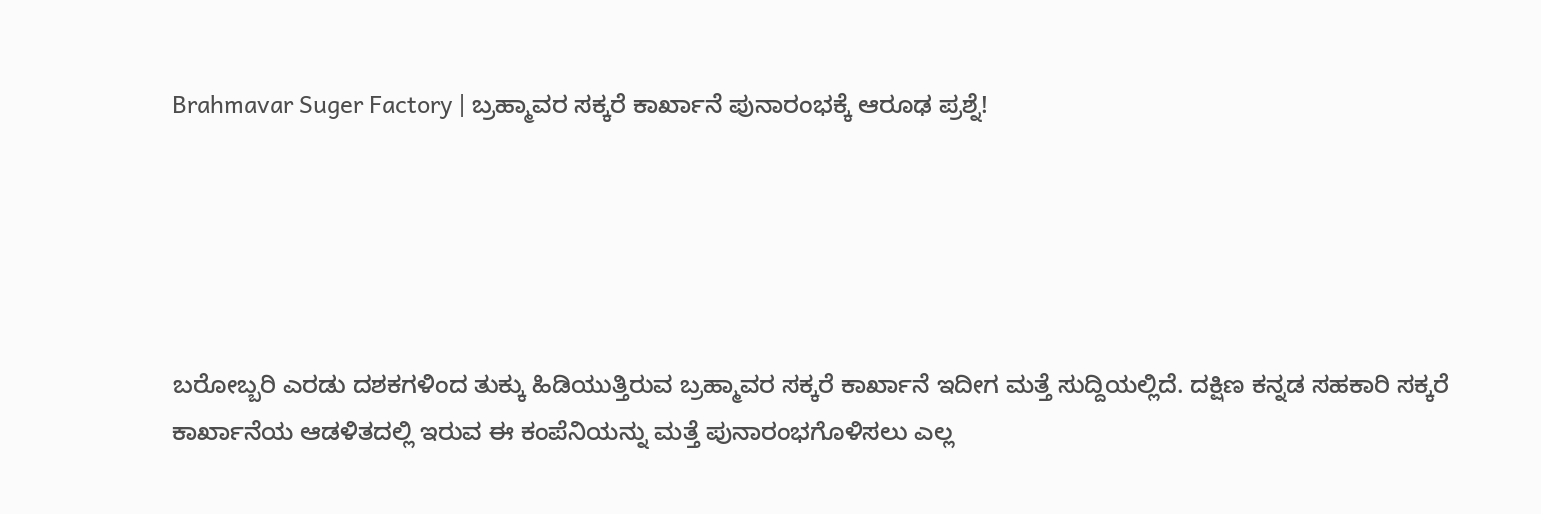Brahmavar Suger Factory | ಬ್ರಹ್ಮಾವರ ಸಕ್ಕರೆ ಕಾರ್ಖಾನೆ ಪುನಾರಂಭಕ್ಕೆ ಆರೂಢ ಪ್ರಶ್ನೆ!





ಬರೋಬ್ಬರಿ ಎರಡು ದಶಕಗಳಿಂದ ತುಕ್ಕು ಹಿಡಿಯುತ್ತಿರುವ ಬ್ರಹ್ಮಾವರ ಸಕ್ಕರೆ ಕಾರ್ಖಾನೆ ಇದೀಗ ಮತ್ತೆ ಸುದ್ದಿಯಲ್ಲಿದೆ. ದಕ್ಷಿಣ ಕನ್ನಡ ಸಹಕಾರಿ ಸಕ್ಕರೆ ಕಾರ್ಖಾನೆಯ ಆಡಳಿತದಲ್ಲಿ ಇರುವ ಈ ಕಂಪೆನಿಯನ್ನು ಮತ್ತೆ ಪುನಾರಂಭಗೊಳಿಸಲು ಎಲ್ಲ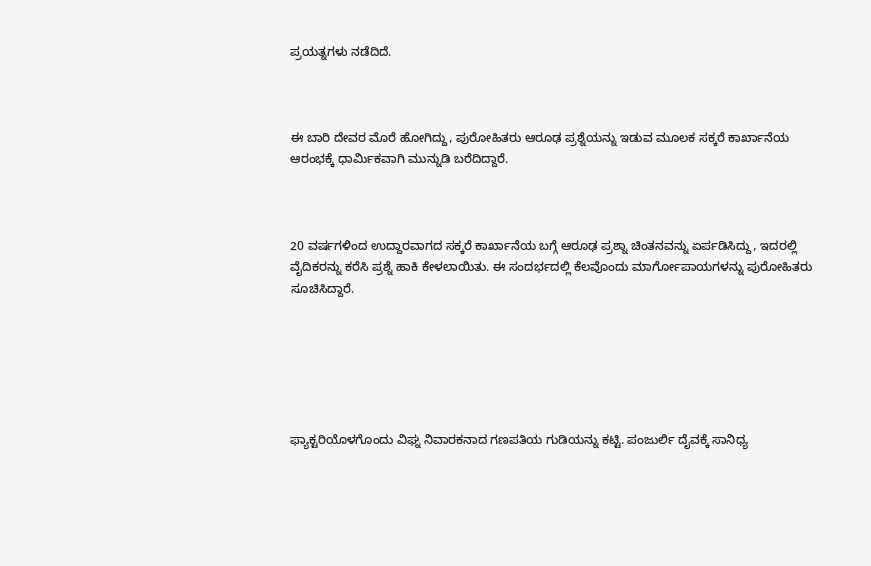ಪ್ರಯತ್ನಗಳು ನಡೆದಿದೆ.



ಈ ಬಾರಿ ದೇವರ ಮೊರೆ ಹೋಗಿದ್ದು, ಪುರೋಹಿತರು ಆರೂಢ ಪ್ರಶ್ನೆಯನ್ನು ಇಡುವ ಮೂಲಕ ಸಕ್ಕರೆ ಕಾರ್ಖಾನೆಯ ಆರಂಭಕ್ಕೆ ಧಾರ್ಮಿಕವಾಗಿ ಮುನ್ನುಡಿ ಬರೆದಿದ್ದಾರೆ.



20 ವರ್ಷಗಳಿಂದ ಉದ್ದಾರವಾಗದ ಸಕ್ಕರೆ ಕಾರ್ಖಾನೆಯ ಬಗ್ಗೆ ಆರೂಢ ಪ್ರಶ್ನಾ ಚಿಂತನವನ್ನು ಏರ್ಪಡಿಸಿದ್ದು, ಇದರಲ್ಲಿ ವೈದಿಕರನ್ನು ಕರೆಸಿ ಪ್ರಶ್ನೆ ಹಾಕಿ ಕೇಳಲಾಯಿತು. ಈ ಸಂದರ್ಭದಲ್ಲಿ ಕೆಲವೊಂದು ಮಾರ್ಗೋಪಾಯಗಳನ್ನು ಪುರೋಹಿತರು ಸೂಚಿಸಿದ್ದಾರೆ.






ಫ್ಯಾಕ್ಟರಿಯೊಳಗೊಂದು ವಿಘ್ನ ನಿವಾರಕನಾದ ಗಣಪತಿಯ ಗುಡಿಯನ್ನು ಕಟ್ಟಿ. ಪಂಜುರ್ಲಿ ದೈವಕ್ಕೆ ಸಾನಿಧ್ಯ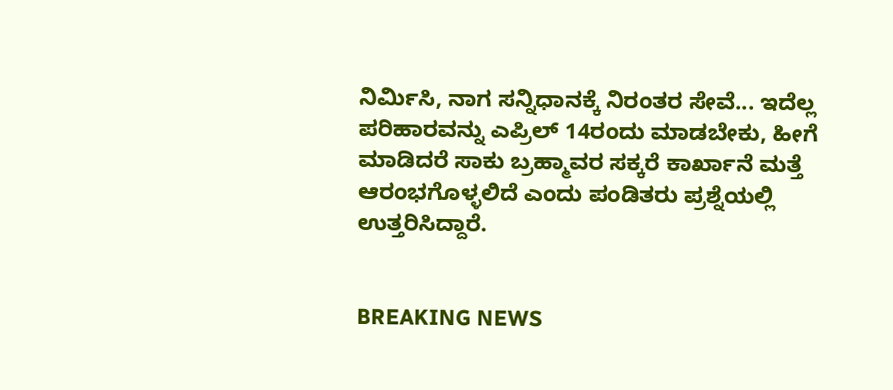ನಿರ್ಮಿಸಿ, ನಾಗ ಸನ್ನಿಧಾನಕ್ಕೆ ನಿರಂತರ ಸೇವೆ... ಇದೆಲ್ಲ ಪರಿಹಾರವನ್ನು ಎಪ್ರಿಲ್ 14ರಂದು ಮಾಡಬೇಕು, ಹೀಗೆ ಮಾಡಿದರೆ ಸಾಕು ಬ್ರಹ್ಮಾವರ ಸಕ್ಕರೆ ಕಾರ್ಖಾನೆ ಮತ್ತೆ ಆರಂಭಗೊಳ್ಳಲಿದೆ ಎಂದು ಪಂಡಿತರು ಪ್ರಶ್ನೆಯಲ್ಲಿ ಉತ್ತರಿಸಿದ್ದಾರೆ.


BREAKING NEWS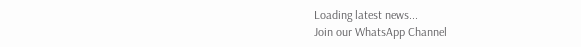Loading latest news...
Join our WhatsApp Channel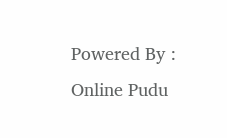Powered By : Online Pudu